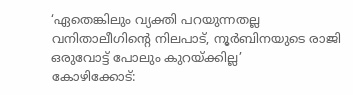‘ഏതെങ്കിലും വ്യക്തി പറയുന്നതല്ല വനിതാലീഗിന്റെ നിലപാട്, നൂർബിനയുടെ രാജി ഒരുവോട്ട് പോലും കുറയ്ക്കില്ല’
കോഴിക്കോട്: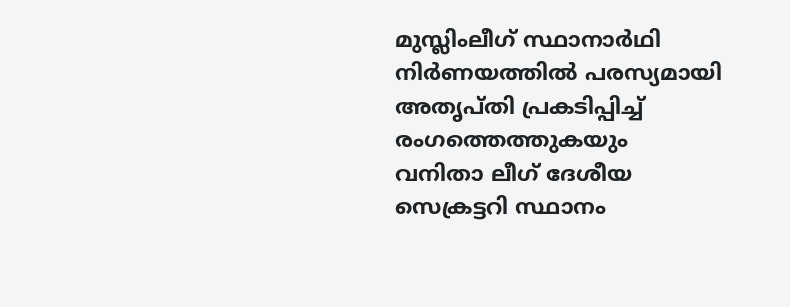മുസ്ലിംലീഗ് സ്ഥാനാർഥി നിർണയത്തിൽ പരസ്യമായി അതൃപ്തി പ്രകടിപ്പിച്ച് രംഗത്തെത്തുകയും വനിതാ ലീഗ് ദേശീയ സെക്രട്ടറി സ്ഥാനം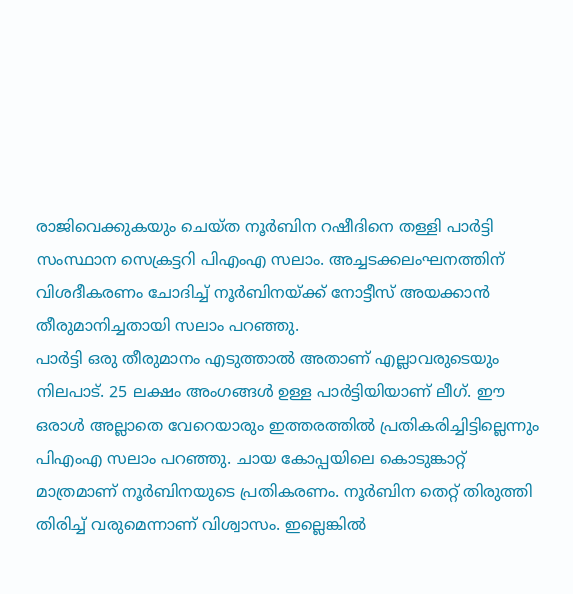രാജിവെക്കുകയും ചെയ്ത നൂർബിന റഷീദിനെ തള്ളി പാർട്ടി സംസ്ഥാന സെക്രട്ടറി പിഎംഎ സലാം. അച്ചടക്കലംഘനത്തിന് വിശദീകരണം ചോദിച്ച് നൂർബിനയ്ക്ക് നോട്ടീസ് അയക്കാൻ തീരുമാനിച്ചതായി സലാം പറഞ്ഞു.
പാർട്ടി ഒരു തീരുമാനം എടുത്താൽ അതാണ് എല്ലാവരുടെയും നിലപാട്. 25 ലക്ഷം അംഗങ്ങൾ ഉള്ള പാർട്ടിയിയാണ് ലീഗ്. ഈ ഒരാൾ അല്ലാതെ വേറെയാരും ഇത്തരത്തിൽ പ്രതികരിച്ചിട്ടില്ലെന്നും പിഎംഎ സലാം പറഞ്ഞു. ചായ കോപ്പയിലെ കൊടുങ്കാറ്റ് മാത്രമാണ് നൂർബിനയുടെ പ്രതികരണം. നൂർബിന തെറ്റ് തിരുത്തി തിരിച്ച് വരുമെന്നാണ് വിശ്വാസം. ഇല്ലെങ്കിൽ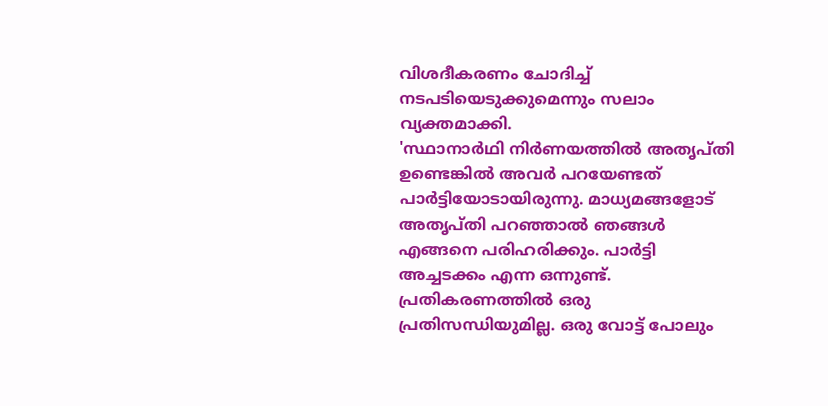വിശദീകരണം ചോദിച്ച് നടപടിയെടുക്കുമെന്നും സലാം വ്യക്തമാക്കി.
'സ്ഥാനാർഥി നിർണയത്തിൽ അതൃപ്തി ഉണ്ടെങ്കിൽ അവർ പറയേണ്ടത് പാർട്ടിയോടായിരുന്നു. മാധ്യമങ്ങളോട് അതൃപ്തി പറഞ്ഞാൽ ഞങ്ങൾ എങ്ങനെ പരിഹരിക്കും. പാർട്ടി അച്ചടക്കം എന്ന ഒന്നുണ്ട്. പ്രതികരണത്തിൽ ഒരു പ്രതിസന്ധിയുമില്ല. ഒരു വോട്ട് പോലും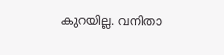കുറയില്ല. വനിതാ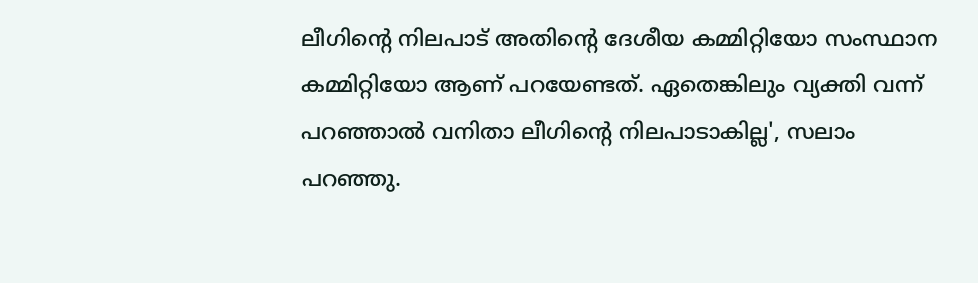ലീഗിന്റെ നിലപാട് അതിന്റെ ദേശീയ കമ്മിറ്റിയോ സംസ്ഥാന കമ്മിറ്റിയോ ആണ് പറയേണ്ടത്. ഏതെങ്കിലും വ്യക്തി വന്ന് പറഞ്ഞാൽ വനിതാ ലീഗിന്റെ നിലപാടാകില്ല', സലാം പറഞ്ഞു.